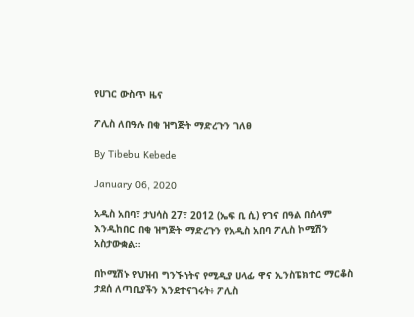የሀገር ውስጥ ዜና

ፖሊስ ለበዓሉ በቂ ዝግጅት ማድረጉን ገለፀ

By Tibebu Kebede

January 06, 2020

አዲስ አበባ፣ ታህሳስ 27፣ 2012 (ኤፍ ቢ ሲ) የገና በዓል በሰላም እንዲከበር በቂ ዝግጅት ማድረጉን የአዲስ አበባ ፖሊስ ኮሚሽን አስታውቋል።

በኮሚሽኑ የህዝብ ግንኙነትና የሚዲያ ሀላፊ ዋና ኢንስፔክተር ማርቆስ ታደሰ ለጣቢያችን እንደተናገሩት፥ ፖሊስ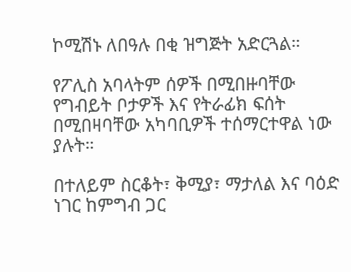ኮሚሽኑ ለበዓሉ በቂ ዝግጅት አድርጓል።

የፖሊስ አባላትም ሰዎች በሚበዙባቸው የግብይት ቦታዎች እና የትራፊክ ፍሰት በሚበዛባቸው አካባቢዎች ተሰማርተዋል ነው ያሉት።

በተለይም ስርቆት፣ ቅሚያ፣ ማታለል እና ባዕድ ነገር ከምግብ ጋር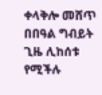ቀላቅሎ መሸጥ በበዓል ግብይት ጊዜ ሊከሰቱ የሚችሉ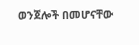ወንጀሎች በመሆናቸው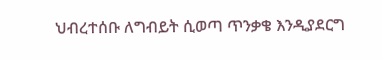ህብረተሰቡ ለግብይት ሲወጣ ጥንቃቄ እንዲያደርግ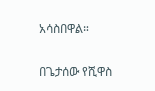አሳስበዋል።

በጌታሰው የሺዋስ